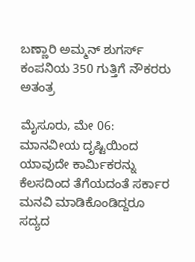ಬಣ್ಣಾರಿ ಅಮ್ಮನ್ ಶುಗರ್ಸ್ ಕಂಪನಿಯ 350 ಗುತ್ತಿಗೆ ನೌಕರರು ಅತಂತ್ರ

ಮೈಸೂರು, ಮೇ 06: ಮಾನವೀಯ ದೃಷ್ಟಿಯಿಂದ ಯಾವುದೇ ಕಾರ್ಮಿಕರನ್ನು ಕೆಲಸದಿಂದ ತೆಗೆಯದಂತೆ ಸರ್ಕಾರ ಮನವಿ ಮಾಡಿಕೊಂಡಿದ್ದರೂ ಸದ್ಯದ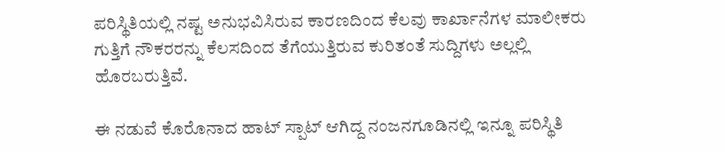ಪರಿಸ್ಥಿತಿಯಲ್ಲಿ ನಷ್ಟ ಅನುಭವಿಸಿರುವ ಕಾರಣದಿಂದ ಕೆಲವು ಕಾರ್ಖಾನೆಗಳ ಮಾಲೀಕರು ಗುತ್ತಿಗೆ ನೌಕರರನ್ನು ಕೆಲಸದಿಂದ ತೆಗೆಯುತ್ತಿರುವ ಕುರಿತಂತೆ ಸುದ್ದಿಗಳು ಅಲ್ಲಲ್ಲಿ ಹೊರಬರುತ್ತಿವೆ.

ಈ ನಡುವೆ ಕೊರೊನಾದ ಹಾಟ್ ಸ್ಪಾಟ್ ಆಗಿದ್ದ ನಂಜನಗೂಡಿನಲ್ಲಿ ಇನ್ನೂ ಪರಿಸ್ಥಿತಿ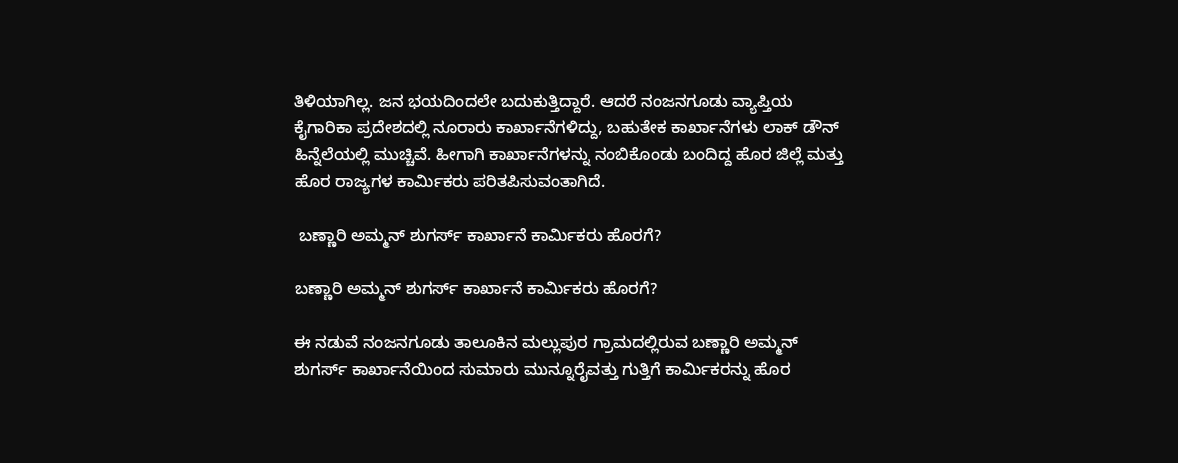ತಿಳಿಯಾಗಿಲ್ಲ. ಜನ ಭಯದಿಂದಲೇ ಬದುಕುತ್ತಿದ್ದಾರೆ. ಆದರೆ ನಂಜನಗೂಡು ವ್ಯಾಪ್ತಿಯ ಕೈಗಾರಿಕಾ ಪ್ರದೇಶದಲ್ಲಿ ನೂರಾರು ಕಾರ್ಖಾನೆಗಳಿದ್ದು, ಬಹುತೇಕ ಕಾರ್ಖಾನೆಗಳು ಲಾಕ್ ಡೌನ್ ಹಿನ್ನೆಲೆಯಲ್ಲಿ ಮುಚ್ಚಿವೆ. ಹೀಗಾಗಿ ಕಾರ್ಖಾನೆಗಳನ್ನು ನಂಬಿಕೊಂಡು ಬಂದಿದ್ದ ಹೊರ ಜಿಲ್ಲೆ ಮತ್ತು ಹೊರ ರಾಜ್ಯಗಳ ಕಾರ್ಮಿಕರು ಪರಿತಪಿಸುವಂತಾಗಿದೆ.

 ಬಣ್ಣಾರಿ ಅಮ್ಮನ್ ಶುಗರ್ಸ್ ಕಾರ್ಖಾನೆ ಕಾರ್ಮಿಕರು ಹೊರಗೆ?

ಬಣ್ಣಾರಿ ಅಮ್ಮನ್ ಶುಗರ್ಸ್ ಕಾರ್ಖಾನೆ ಕಾರ್ಮಿಕರು ಹೊರಗೆ?

ಈ ನಡುವೆ ನಂಜನಗೂಡು ತಾಲೂಕಿನ ಮಲ್ಲುಪುರ ಗ್ರಾಮದಲ್ಲಿರುವ ಬಣ್ಣಾರಿ ಅಮ್ಮನ್ ಶುಗರ್ಸ್ ಕಾರ್ಖಾನೆಯಿಂದ ಸುಮಾರು ಮುನ್ನೂರೈವತ್ತು ಗುತ್ತಿಗೆ ಕಾರ್ಮಿಕರನ್ನು ಹೊರ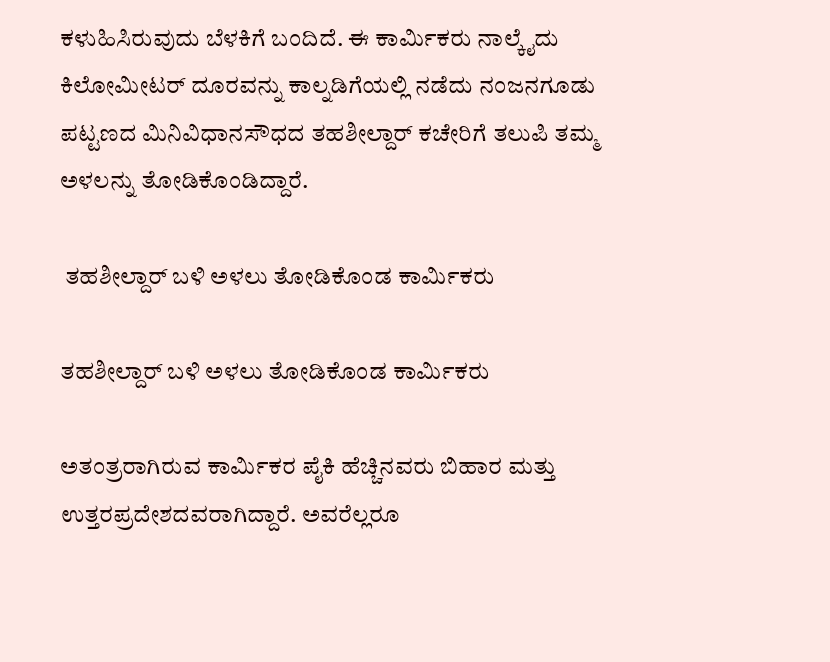ಕಳುಹಿಸಿರುವುದು ಬೆಳಕಿಗೆ ಬಂದಿದೆ. ಈ ಕಾರ್ಮಿಕರು ನಾಲ್ಕೈದು ಕಿಲೋಮೀಟರ್ ದೂರವನ್ನು ಕಾಲ್ನಡಿಗೆಯಲ್ಲಿ ನಡೆದು ನಂಜನಗೂಡು ಪಟ್ಟಣದ ಮಿನಿವಿಧಾನಸೌಧದ ತಹಶೀಲ್ದಾರ್ ಕಚೇರಿಗೆ ತಲುಪಿ ತಮ್ಮ ಅಳಲನ್ನು ತೋಡಿಕೊಂಡಿದ್ದಾರೆ.

 ತಹಶೀಲ್ದಾರ್ ಬಳಿ ಅಳಲು ತೋಡಿಕೊಂಡ ಕಾರ್ಮಿಕರು

ತಹಶೀಲ್ದಾರ್ ಬಳಿ ಅಳಲು ತೋಡಿಕೊಂಡ ಕಾರ್ಮಿಕರು

ಅತಂತ್ರರಾಗಿರುವ ಕಾರ್ಮಿಕರ ಪೈಕಿ ಹೆಚ್ಚಿನವರು ಬಿಹಾರ ಮತ್ತು ಉತ್ತರಪ್ರದೇಶದವರಾಗಿದ್ದಾರೆ. ಅವರೆಲ್ಲರೂ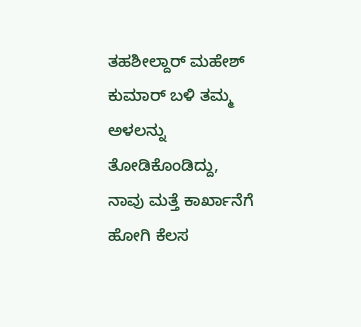ತಹಶೀಲ್ದಾರ್ ಮಹೇಶ್ ಕುಮಾರ್ ಬಳಿ ತಮ್ಮ ಅಳಲನ್ನು ತೋಡಿಕೊಂಡಿದ್ದು, ನಾವು ಮತ್ತೆ ಕಾರ್ಖಾನೆಗೆ ಹೋಗಿ ಕೆಲಸ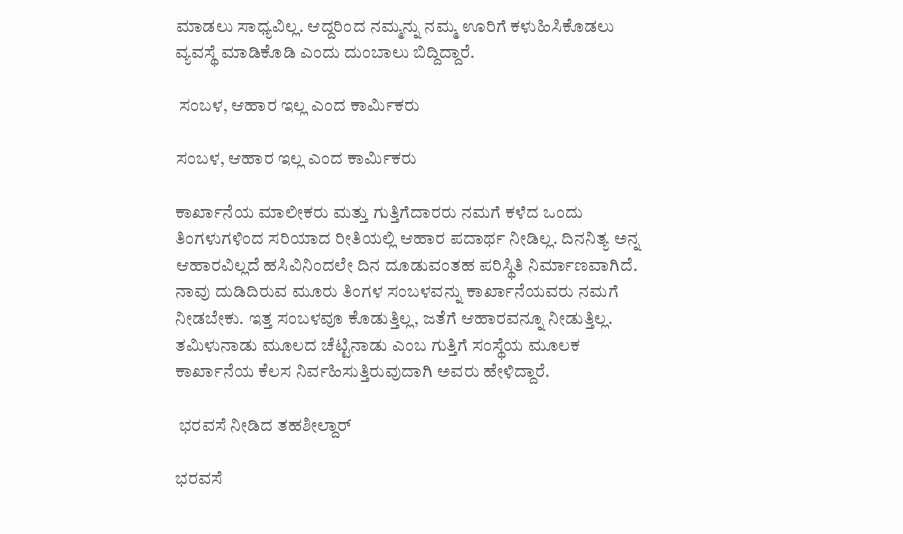ಮಾಡಲು ಸಾಧ್ಯವಿಲ್ಲ. ಆದ್ದರಿಂದ ನಮ್ಮನ್ನು ನಮ್ಮ ಊರಿಗೆ ಕಳುಹಿಸಿಕೊಡಲು ವ್ಯವಸ್ಥೆ ಮಾಡಿಕೊಡಿ ಎಂದು ದುಂಬಾಲು ಬಿದ್ದಿದ್ದಾರೆ.

 ಸಂಬಳ, ಆಹಾರ ಇಲ್ಲ ಎಂದ ಕಾರ್ಮಿಕರು

ಸಂಬಳ, ಆಹಾರ ಇಲ್ಲ ಎಂದ ಕಾರ್ಮಿಕರು

ಕಾರ್ಖಾನೆಯ ಮಾಲೀಕರು ಮತ್ತು ಗುತ್ತಿಗೆದಾರರು ನಮಗೆ ಕಳೆದ ಒಂದು ತಿಂಗಳುಗಳಿಂದ ಸರಿಯಾದ ರೀತಿಯಲ್ಲಿ ಆಹಾರ ಪದಾರ್ಥ ನೀಡಿಲ್ಲ. ದಿನನಿತ್ಯ ಅನ್ನ ಆಹಾರವಿಲ್ಲದೆ ಹಸಿವಿನಿಂದಲೇ ದಿನ ದೂಡುವಂತಹ ಪರಿಸ್ಥಿತಿ ನಿರ್ಮಾಣವಾಗಿದೆ. ನಾವು ದುಡಿದಿರುವ ಮೂರು ತಿಂಗಳ ಸಂಬಳವನ್ನು ಕಾರ್ಖಾನೆಯವರು ನಮಗೆ ನೀಡಬೇಕು. ಇತ್ತ ಸಂಬಳವೂ ಕೊಡುತ್ತಿಲ್ಲ, ಜತೆಗೆ ಆಹಾರವನ್ನೂ ನೀಡುತ್ತಿಲ್ಲ. ತಮಿಳುನಾಡು ಮೂಲದ ಚೆಟ್ಟಿನಾಡು ಎಂಬ ಗುತ್ತಿಗೆ ಸಂಸ್ಥೆಯ ಮೂಲಕ ಕಾರ್ಖಾನೆಯ ಕೆಲಸ ನಿರ್ವಹಿಸುತ್ತಿರುವುದಾಗಿ ಅವರು ಹೇಳಿದ್ದಾರೆ.

 ಭರವಸೆ ನೀಡಿದ ತಹಶೀಲ್ದಾರ್

ಭರವಸೆ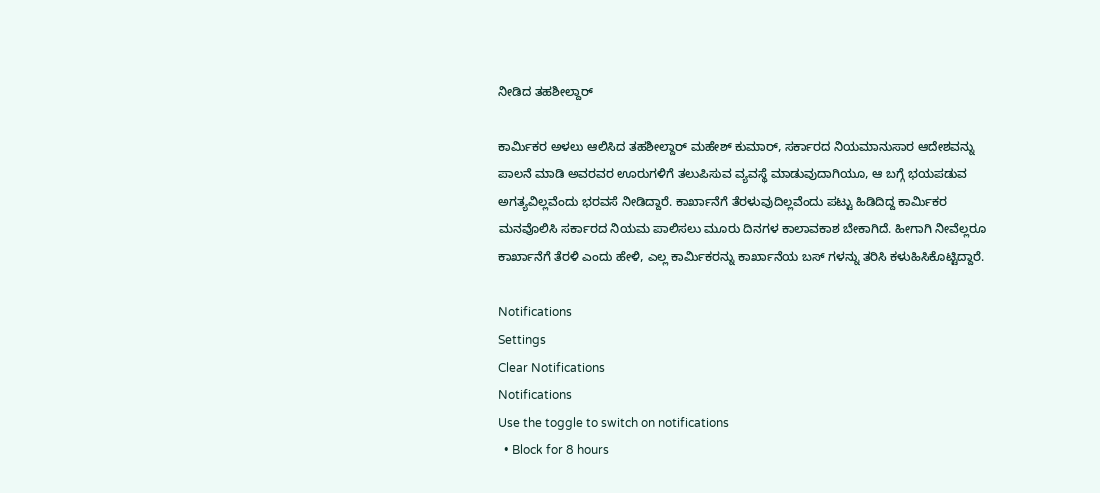ನೀಡಿದ ತಹಶೀಲ್ದಾರ್

ಕಾರ್ಮಿಕರ ಅಳಲು ಆಲಿಸಿದ ತಹಶೀಲ್ದಾರ್ ಮಹೇಶ್ ಕುಮಾರ್, ಸರ್ಕಾರದ ನಿಯಮಾನುಸಾರ ಆದೇಶವನ್ನು ಪಾಲನೆ ಮಾಡಿ ಅವರವರ ಊರುಗಳಿಗೆ ತಲುಪಿಸುವ ವ್ಯವಸ್ಥೆ ಮಾಡುವುದಾಗಿಯೂ, ಆ ಬಗ್ಗೆ ಭಯಪಡುವ ಅಗತ್ಯವಿಲ್ಲವೆಂದು ಭರವಸೆ ನೀಡಿದ್ದಾರೆ. ಕಾರ್ಖಾನೆಗೆ ತೆರಳುವುದಿಲ್ಲವೆಂದು ಪಟ್ಟು ಹಿಡಿದಿದ್ದ ಕಾರ್ಮಿಕರ ಮನವೊಲಿಸಿ ಸರ್ಕಾರದ ನಿಯಮ ಪಾಲಿಸಲು ಮೂರು ದಿನಗಳ ಕಾಲಾವಕಾಶ ಬೇಕಾಗಿದೆ. ಹೀಗಾಗಿ ನೀವೆಲ್ಲರೂ ಕಾರ್ಖಾನೆಗೆ ತೆರಳಿ ಎಂದು ಹೇಳಿ, ಎಲ್ಲ ಕಾರ್ಮಿಕರನ್ನು ಕಾರ್ಖಾನೆಯ ಬಸ್ ಗಳನ್ನು ತರಿಸಿ ಕಳುಹಿಸಿಕೊಟ್ಟಿದ್ದಾರೆ.

Notifications
Settings
Clear Notifications
Notifications
Use the toggle to switch on notifications
  • Block for 8 hours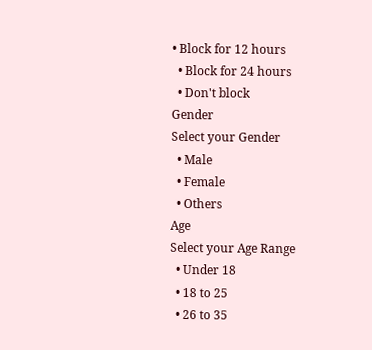• Block for 12 hours
  • Block for 24 hours
  • Don't block
Gender
Select your Gender
  • Male
  • Female
  • Others
Age
Select your Age Range
  • Under 18
  • 18 to 25
  • 26 to 35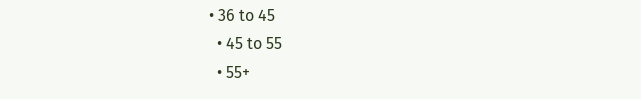• 36 to 45
  • 45 to 55
  • 55+